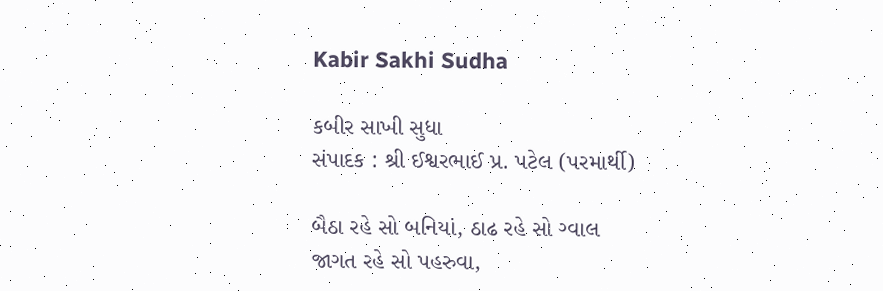Kabir Sakhi Sudha

કબીર સાખી સુધા
સંપાદક : શ્રી ઈશ્વરભાઈ પ્ર. પટેલ (પરમાર્થી)

બૈઠા રહે સો બનિયાં, ઠાઢ રહે સો ગ્વાલ
જાગત રહે સો પહરુવા,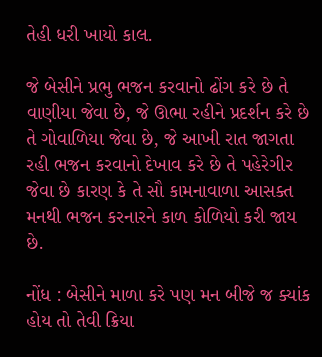તેહી ધરી ખાયો કાલ.

જે બેસીને પ્રભુ ભજન કરવાનો ઢોંગ કરે છે તે વાણીયા જેવા છે, જે ઊભા રહીને પ્રદર્શન કરે છે તે ગોવાળિયા જેવા છે, જે આખી રાત જાગતા રહી ભજન કરવાનો દેખાવ કરે છે તે પહેરેગીર જેવા છે કારણ કે તે સૌ કામનાવાળા આસક્ત મનથી ભજન કરનારને કાળ કોળિયો કરી જાય છે.

નોંધ : બેસીને માળા કરે પણ મન બીજે જ ક્યાંક હોય તો તેવી ક્રિયા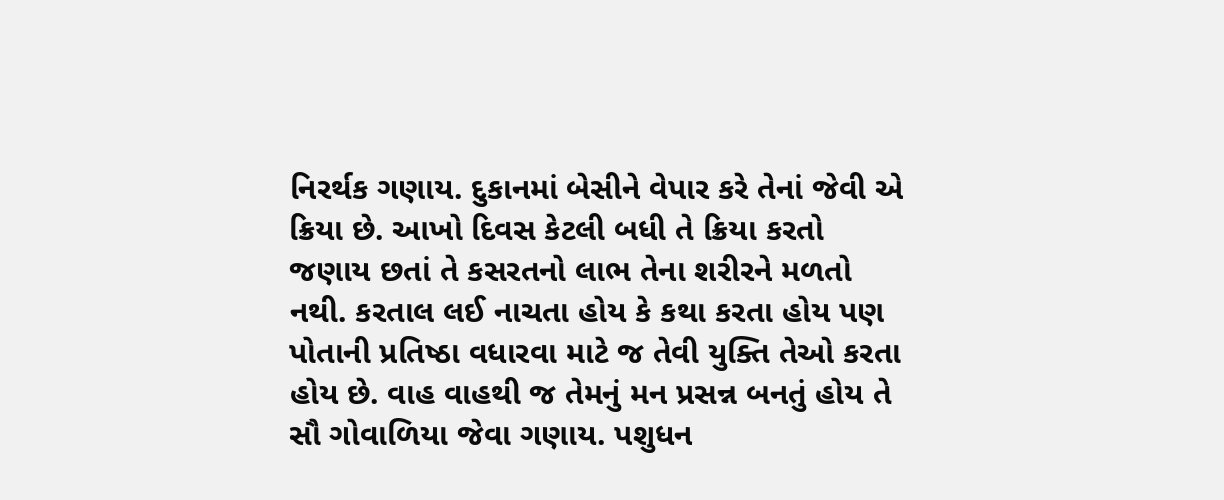નિરર્થક ગણાય. દુકાનમાં બેસીને વેપાર કરે તેનાં જેવી એ ક્રિયા છે. આખો દિવસ કેટલી બધી તે ક્રિયા કરતો જણાય છતાં તે કસરતનો લાભ તેના શરીરને મળતો નથી. કરતાલ લઈ નાચતા હોય કે કથા કરતા હોય પણ પોતાની પ્રતિષ્ઠા વધારવા માટે જ તેવી યુક્તિ તેઓ કરતા હોય છે. વાહ વાહથી જ તેમનું મન પ્રસન્ન બનતું હોય તે સૌ ગોવાળિયા જેવા ગણાય. પશુધન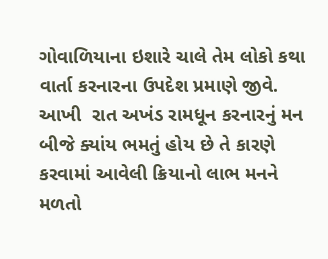ગોવાળિયાના ઇશારે ચાલે તેમ લોકો કથા વાર્તા કરનારના ઉપદેશ પ્રમાણે જીવે. આખી  રાત અખંડ રામધૂન કરનારનું મન બીજે ક્યાંય ભમતું હોય છે તે કારણે કરવામાં આવેલી ક્રિયાનો લાભ મનને મળતો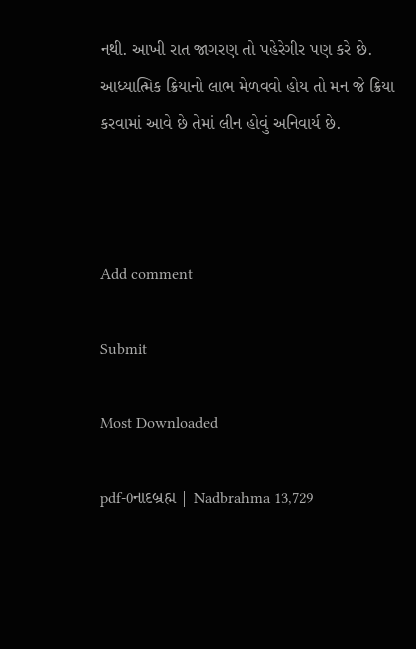નથી. આખી રાત જાગરણ તો પહેરેગીર પણ કરે છે. આધ્યાત્મિક ક્રિયાનો લાભ મેળવવો હોય તો મન જે ક્રિયા કરવામાં આવે છે તેમાં લીન હોવું અનિવાર્ય છે.



Add comment

Submit

Most Downloaded

pdf-0નાદબ્રહ્મ | Nadbrahma 13,729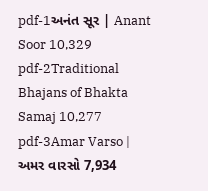pdf-1અનંત સૂર | Anant Soor 10,329
pdf-2Traditional Bhajans of Bhakta Samaj 10,277
pdf-3Amar Varso | અમર વારસો 7,934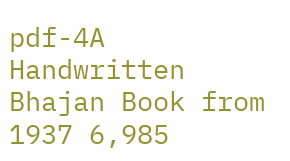pdf-4A Handwritten Bhajan Book from 1937 6,985